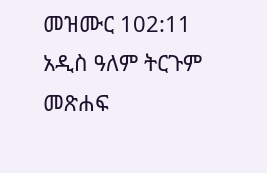መዝሙር 102:11 አዲስ ዓለም ትርጉም መጽሐፍ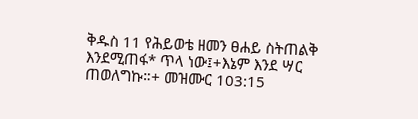ቅዱስ 11 የሕይወቴ ዘመን ፀሐይ ስትጠልቅ እንደሚጠፋ* ጥላ ነው፤+እኔም እንደ ሣር ጠወለግኩ።+ መዝሙር 103:15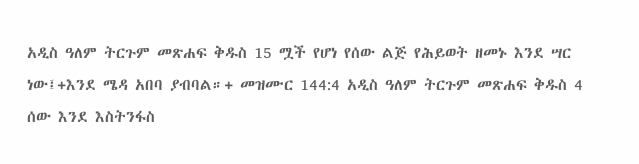አዲስ ዓለም ትርጉም መጽሐፍ ቅዱስ 15 ሟች የሆነ የሰው ልጅ የሕይወት ዘመኑ እንደ ሣር ነው፤+እንደ ሜዳ አበባ ያብባል።+ መዝሙር 144:4 አዲስ ዓለም ትርጉም መጽሐፍ ቅዱስ 4 ሰው እንደ እስትንፋስ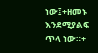ነው፤+ዘመኑ እንደሚያልፍ ጥላ ነው።+